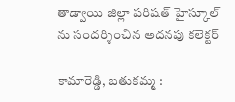తాడ్వాయి జిల్లా పరిషత్ హైస్కూల్ ను సందర్శించిన అదనపు కలెక్టర్

కామారెడ్డి, బతుకమ్మ :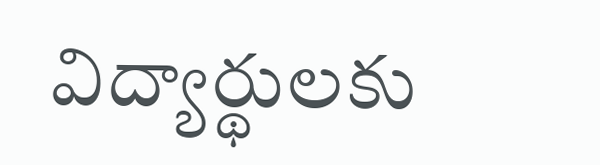విద్యార్థులకు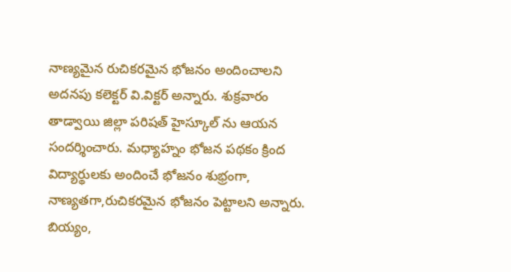నాణ్యమైన రుచికరమైన భోజనం అందించాలని అదనపు కలెక్టర్ వి.విక్టర్ అన్నారు. శుక్రవారం తాడ్వాయి జిల్లా పరిషత్ హైస్కూల్ ను ఆయన సందర్శించారు. మధ్యాహ్నం భోజన పథకం క్రింద విద్యార్థులకు అందించే భోజనం శుభ్రంగా, నాణ్యతగా,రుచికరమైన భోజనం పెట్టాలని అన్నారు. బియ్యం,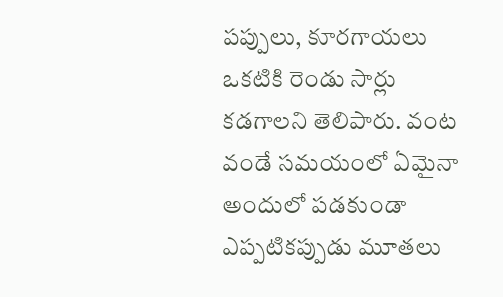పప్పులు, కూరగాయలు ఒకటికి రెండు సార్లు కడగాలని తెలిపారు. వంట వండే సమయంలో ఏమైనా అందులో పడకుండా ఎప్పటికప్పుడు మూతలు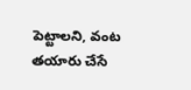పెట్టాలని, వంట తయారు చేసే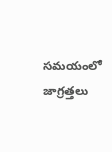సమయంలో జాగ్రత్తలు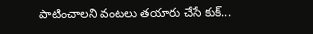పాటించాలని వంటలు తయారు చేసే కుక్...